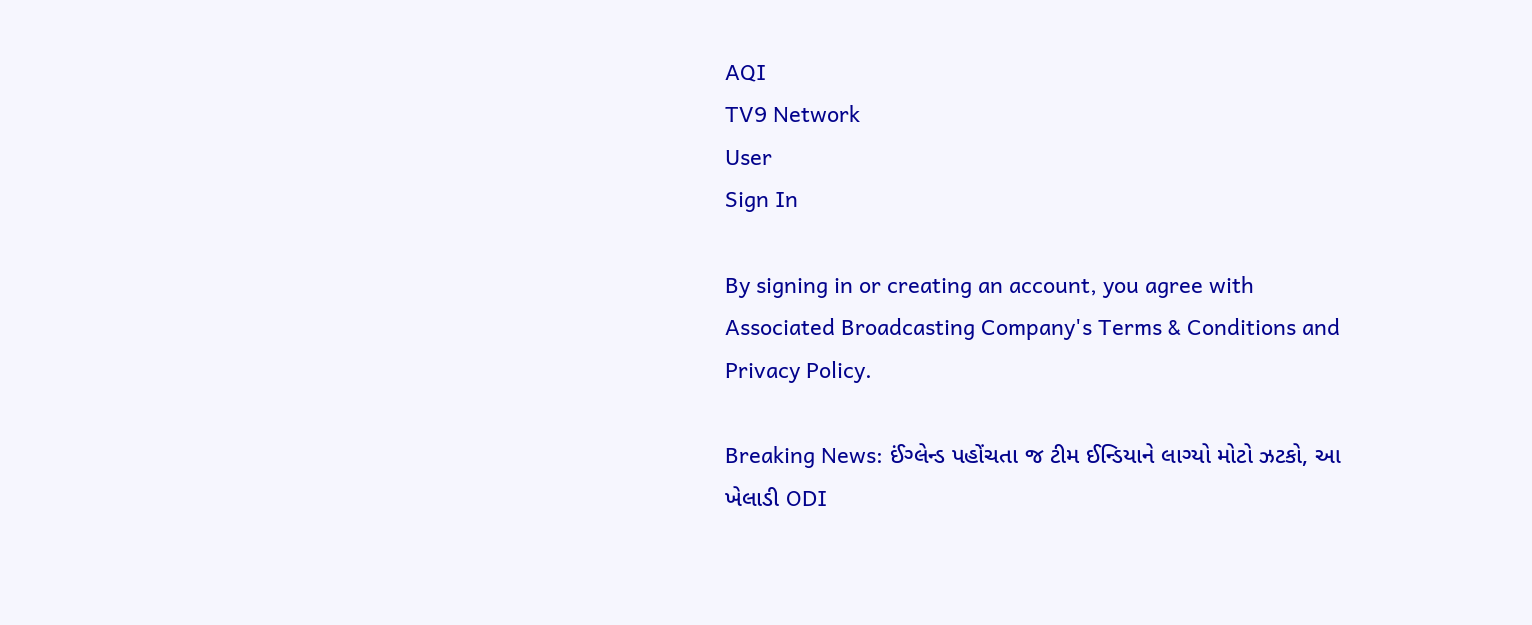AQI
TV9 Network
User
Sign In

By signing in or creating an account, you agree with Associated Broadcasting Company's Terms & Conditions and Privacy Policy.

Breaking News: ઈંગ્લેન્ડ પહોંચતા જ ટીમ ઈન્ડિયાને લાગ્યો મોટો ઝટકો, આ ખેલાડી ODI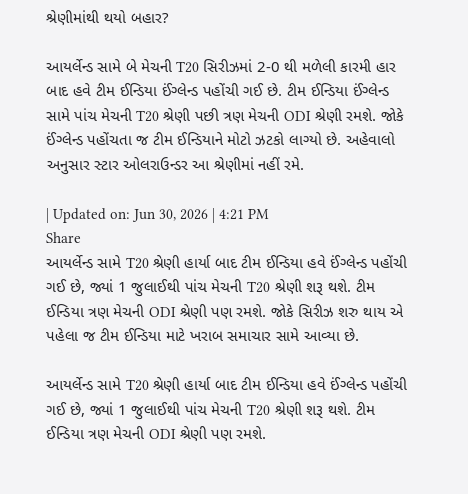શ્રેણીમાંથી થયો બહાર?

આયર્લેન્ડ સામે બે મેચની T20 સિરીઝમાં 2-0 થી મળેલી કારમી હાર બાદ હવે ટીમ ઈન્ડિયા ઈંગ્લેન્ડ પહોંચી ગઈ છે. ટીમ ઈન્ડિયા ઈંગ્લેન્ડ સામે પાંચ મેચની T20 શ્રેણી પછી ત્રણ મેચની ODI શ્રેણી રમશે. જોકે ઈંગ્લેન્ડ પહોંચતા જ ટીમ ઈન્ડિયાને મોટો ઝટકો લાગ્યો છે. અહેવાલો અનુસાર સ્ટાર ઓલરાઉન્ડર આ શ્રેણીમાં નહીં રમે.

| Updated on: Jun 30, 2026 | 4:21 PM
Share
આયર્લેન્ડ સામે T20 શ્રેણી હાર્યા બાદ ટીમ ઈન્ડિયા હવે ઈંગ્લેન્ડ પહોંચી ગઈ છે, જ્યાં 1 જુલાઈથી પાંચ મેચની T20 શ્રેણી શરૂ થશે. ટીમ ઈન્ડિયા ત્રણ મેચની ODI શ્રેણી પણ રમશે. જોકે સિરીઝ શરુ થાય એ પહેલા જ ટીમ ઈન્ડિયા માટે ખરાબ સમાચાર સામે આવ્યા છે.

આયર્લેન્ડ સામે T20 શ્રેણી હાર્યા બાદ ટીમ ઈન્ડિયા હવે ઈંગ્લેન્ડ પહોંચી ગઈ છે, જ્યાં 1 જુલાઈથી પાંચ મેચની T20 શ્રેણી શરૂ થશે. ટીમ ઈન્ડિયા ત્રણ મેચની ODI શ્રેણી પણ રમશે.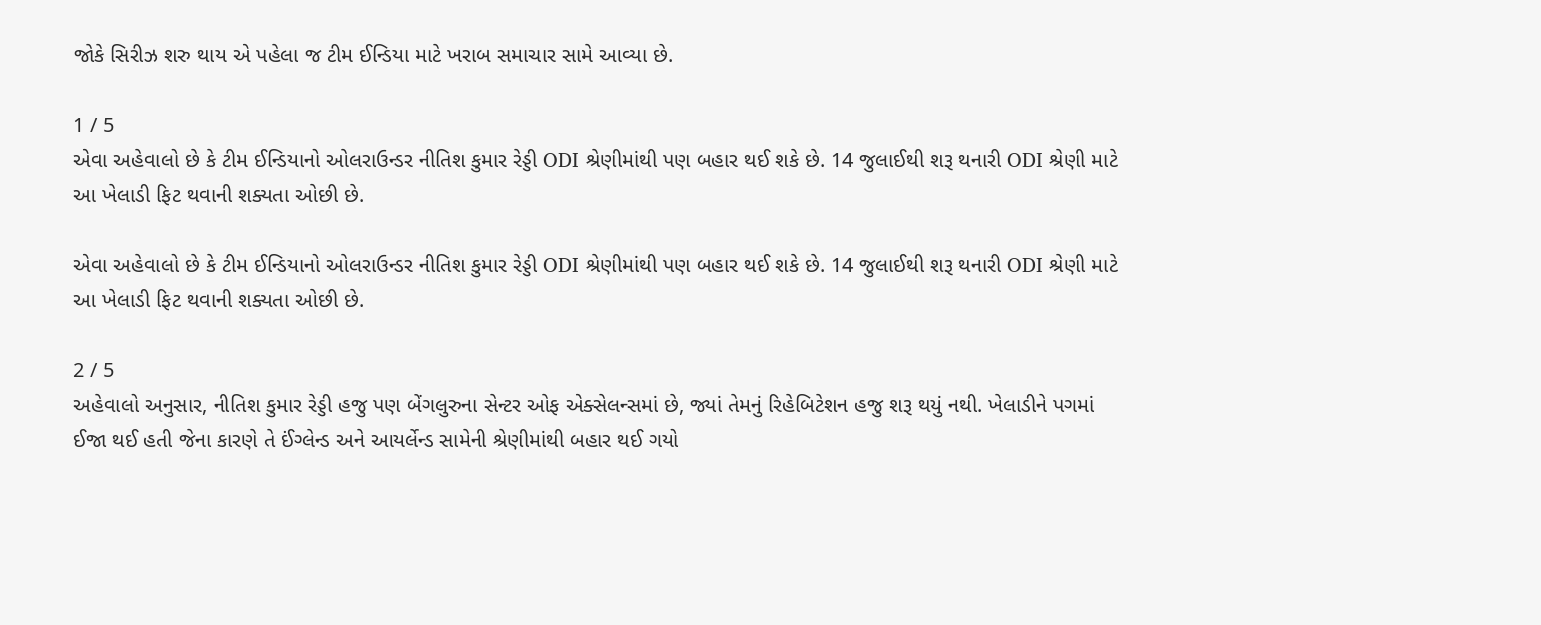જોકે સિરીઝ શરુ થાય એ પહેલા જ ટીમ ઈન્ડિયા માટે ખરાબ સમાચાર સામે આવ્યા છે.

1 / 5
એવા અહેવાલો છે કે ટીમ ઈન્ડિયાનો ઓલરાઉન્ડર નીતિશ કુમાર રેડ્ડી ODI શ્રેણીમાંથી પણ બહાર થઈ શકે છે. 14 જુલાઈથી શરૂ થનારી ODI શ્રેણી માટે આ ખેલાડી ફિટ થવાની શક્યતા ઓછી છે.

એવા અહેવાલો છે કે ટીમ ઈન્ડિયાનો ઓલરાઉન્ડર નીતિશ કુમાર રેડ્ડી ODI શ્રેણીમાંથી પણ બહાર થઈ શકે છે. 14 જુલાઈથી શરૂ થનારી ODI શ્રેણી માટે આ ખેલાડી ફિટ થવાની શક્યતા ઓછી છે.

2 / 5
અહેવાલો અનુસાર, નીતિશ કુમાર રેડ્ડી હજુ પણ બેંગલુરુના સેન્ટર ઓફ એક્સેલન્સમાં છે, જ્યાં તેમનું રિહેબિટેશન હજુ શરૂ થયું નથી. ખેલાડીને પગમાં ઈજા થઈ હતી જેના કારણે તે ઈંગ્લેન્ડ અને આયર્લેન્ડ સામેની શ્રેણીમાંથી બહાર થઈ ગયો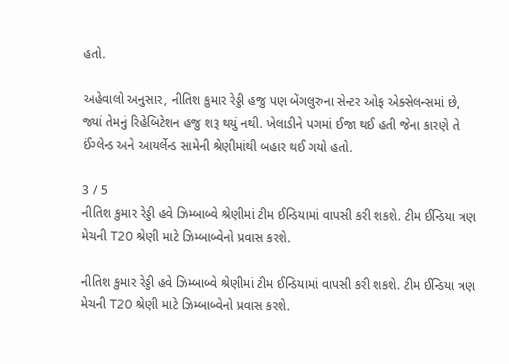હતો.

અહેવાલો અનુસાર, નીતિશ કુમાર રેડ્ડી હજુ પણ બેંગલુરુના સેન્ટર ઓફ એક્સેલન્સમાં છે, જ્યાં તેમનું રિહેબિટેશન હજુ શરૂ થયું નથી. ખેલાડીને પગમાં ઈજા થઈ હતી જેના કારણે તે ઈંગ્લેન્ડ અને આયર્લેન્ડ સામેની શ્રેણીમાંથી બહાર થઈ ગયો હતો.

3 / 5
નીતિશ કુમાર રેડ્ડી હવે ઝિમ્બાબ્વે શ્રેણીમાં ટીમ ઈન્ડિયામાં વાપસી કરી શકશે. ટીમ ઈન્ડિયા ત્રણ મેચની T20 શ્રેણી માટે ઝિમ્બાબ્વેનો પ્રવાસ કરશે.

નીતિશ કુમાર રેડ્ડી હવે ઝિમ્બાબ્વે શ્રેણીમાં ટીમ ઈન્ડિયામાં વાપસી કરી શકશે. ટીમ ઈન્ડિયા ત્રણ મેચની T20 શ્રેણી માટે ઝિમ્બાબ્વેનો પ્રવાસ કરશે.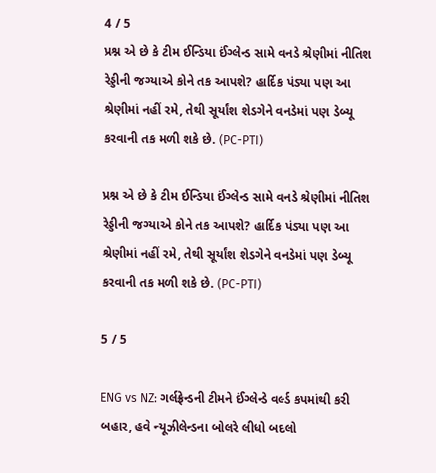4 / 5
પ્રશ્ન એ છે કે ટીમ ઈન્ડિયા ઈંગ્લેન્ડ સામે વનડે શ્રેણીમાં નીતિશ રેડ્ડીની જગ્યાએ કોને તક આપશે? હાર્દિક પંડ્યા પણ આ શ્રેણીમાં નહીં રમે, તેથી સૂર્યાંશ શેડગેને વનડેમાં પણ ડેબ્યૂ કરવાની તક મળી શકે છે. (PC-PTI)

પ્રશ્ન એ છે કે ટીમ ઈન્ડિયા ઈંગ્લેન્ડ સામે વનડે શ્રેણીમાં નીતિશ રેડ્ડીની જગ્યાએ કોને તક આપશે? હાર્દિક પંડ્યા પણ આ શ્રેણીમાં નહીં રમે, તેથી સૂર્યાંશ શેડગેને વનડેમાં પણ ડેબ્યૂ કરવાની તક મળી શકે છે. (PC-PTI)

5 / 5

ENG vs NZ: ગર્લફ્રેન્ડની ટીમને ઈંગ્લેન્ડે વર્લ્ડ કપમાંથી કરી બહાર, હવે ન્યૂઝીલેન્ડના બોલરે લીધો બદલો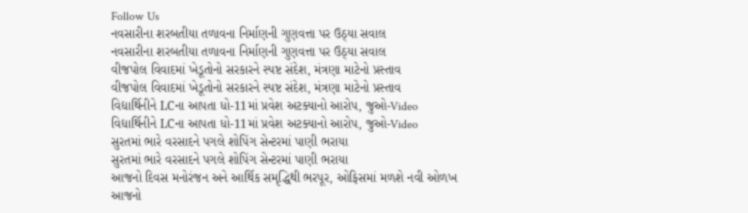Follow Us
નવસારીના શરબતીયા તળાવના નિર્માણની ગુણવત્તા પર ઉઠ્યા સવાલ
નવસારીના શરબતીયા તળાવના નિર્માણની ગુણવત્તા પર ઉઠ્યા સવાલ
વીજપોલ વિવાદમાં ખેડૂતોનો સરકારને સ્પષ્ટ સંદેશ, મંત્રણા માટેનો પ્રસ્તાવ
વીજપોલ વિવાદમાં ખેડૂતોનો સરકારને સ્પષ્ટ સંદેશ, મંત્રણા માટેનો પ્રસ્તાવ
વિદ્યાર્થિનીને LCના આપતા ધો-11માં પ્રવેશ અટક્યાનો આરોપ, જુઓ-Video
વિદ્યાર્થિનીને LCના આપતા ધો-11માં પ્રવેશ અટક્યાનો આરોપ, જુઓ-Video
સુરતમાં ભારે વરસાદને પગલે શોપિંગ સેન્ટરમાં પાણી ભરાયા
સુરતમાં ભારે વરસાદને પગલે શોપિંગ સેન્ટરમાં પાણી ભરાયા
આજનો દિવસ મનોરંજન અને આર્થિક સમૃદ્ધિથી ભરપૂર, ઓફિસમાં મળશે નવી ઓળખ
આજનો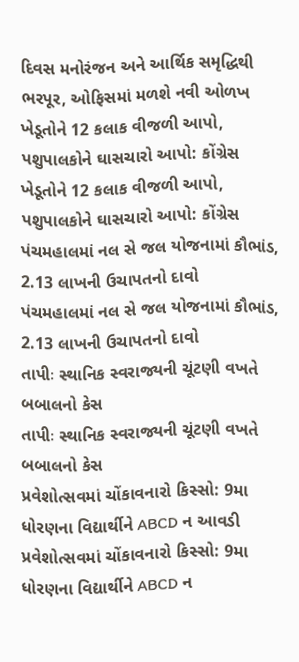દિવસ મનોરંજન અને આર્થિક સમૃદ્ધિથી ભરપૂર, ઓફિસમાં મળશે નવી ઓળખ
ખેડૂતોને 12 કલાક વીજળી આપો, પશુપાલકોને ઘાસચારો આપો: કોંગ્રેસ
ખેડૂતોને 12 કલાક વીજળી આપો, પશુપાલકોને ઘાસચારો આપો: કોંગ્રેસ
પંચમહાલમાં નલ સે જલ યોજનામાં કૌભાંડ, 2.13 લાખની ઉચાપતનો દાવો
પંચમહાલમાં નલ સે જલ યોજનામાં કૌભાંડ, 2.13 લાખની ઉચાપતનો દાવો
તાપીઃ સ્થાનિક સ્વરાજ્યની ચૂંટણી વખતે બબાલનો કેસ
તાપીઃ સ્થાનિક સ્વરાજ્યની ચૂંટણી વખતે બબાલનો કેસ
પ્રવેશોત્સવમાં ચોંકાવનારો કિસ્સો: 9મા ધોરણના વિદ્યાર્થીને ABCD ન આવડી
પ્રવેશોત્સવમાં ચોંકાવનારો કિસ્સો: 9મા ધોરણના વિદ્યાર્થીને ABCD ન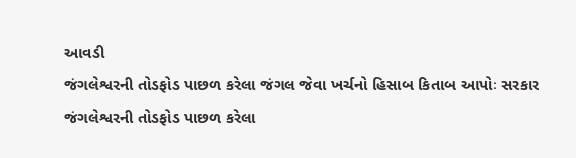આવડી
જંગલેશ્વરની તોડફોડ પાછળ કરેલા જંગલ જેવા ખર્ચનો હિસાબ કિતાબ આપોઃ સરકાર
જંગલેશ્વરની તોડફોડ પાછળ કરેલા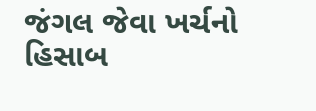જંગલ જેવા ખર્ચનો હિસાબ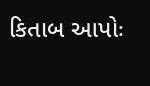કિતાબ આપોઃ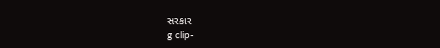સરકાર
g clip-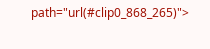path="url(#clip0_868_265)">